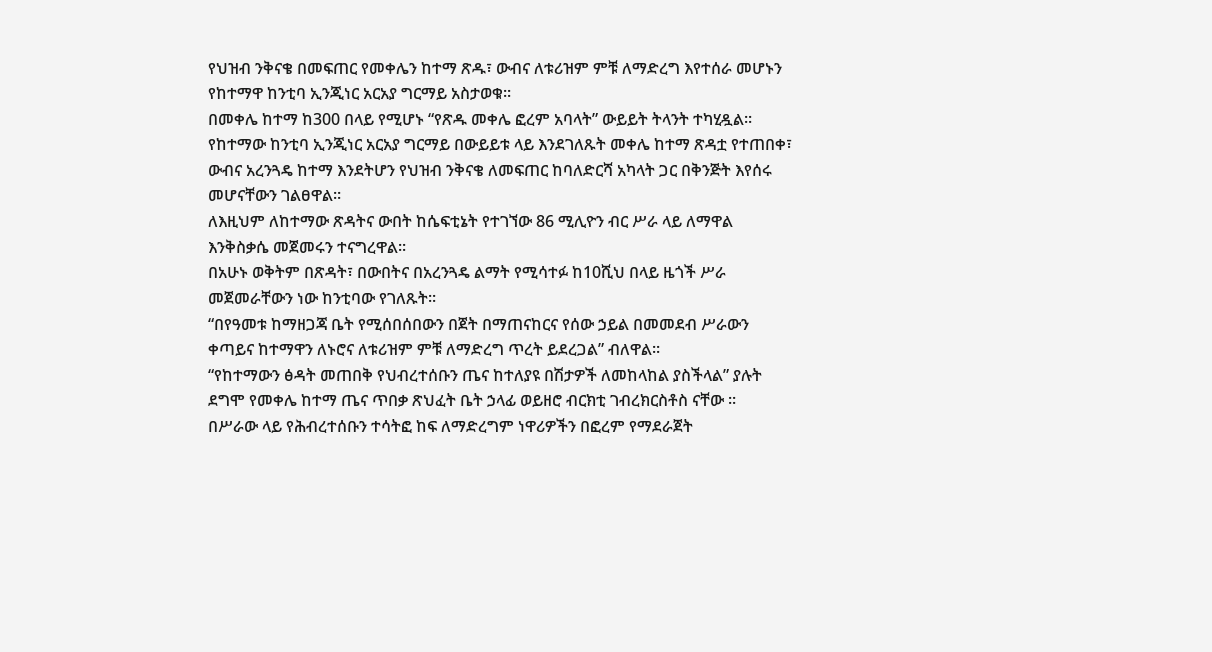የህዝብ ንቅናቄ በመፍጠር የመቀሌን ከተማ ጽዱ፣ ውብና ለቱሪዝም ምቹ ለማድረግ እየተሰራ መሆኑን የከተማዋ ከንቲባ ኢንጂነር አርአያ ግርማይ አስታወቁ፡፡
በመቀሌ ከተማ ከ300 በላይ የሚሆኑ “የጽዱ መቀሌ ፎረም አባላት” ውይይት ትላንት ተካሂዷል፡፡
የከተማው ከንቲባ ኢንጂነር አርአያ ግርማይ በውይይቱ ላይ እንደገለጹት መቀሌ ከተማ ጽዳቷ የተጠበቀ፣ ውብና አረንጓዴ ከተማ እንደትሆን የህዝብ ንቅናቄ ለመፍጠር ከባለድርሻ አካላት ጋር በቅንጅት እየሰሩ መሆናቸውን ገልፀዋል።
ለእዚህም ለከተማው ጽዳትና ውበት ከሴፍቲኔት የተገኘው 86 ሚሊዮን ብር ሥራ ላይ ለማዋል እንቅስቃሴ መጀመሩን ተናግረዋል፡፡
በአሁኑ ወቅትም በጽዳት፣ በውበትና በአረንጓዴ ልማት የሚሳተፉ ከ10ሺህ በላይ ዜጎች ሥራ መጀመራቸውን ነው ከንቲባው የገለጹት፡፡
“በየዓመቱ ከማዘጋጃ ቤት የሚሰበሰበውን በጀት በማጠናከርና የሰው ኃይል በመመደብ ሥራውን ቀጣይና ከተማዋን ለኑሮና ለቱሪዝም ምቹ ለማድረግ ጥረት ይደረጋል” ብለዋል፡፡
“የከተማውን ፅዳት መጠበቅ የህብረተሰቡን ጤና ከተለያዩ በሽታዎች ለመከላከል ያስችላል” ያሉት ደግሞ የመቀሌ ከተማ ጤና ጥበቃ ጽህፈት ቤት ኃላፊ ወይዘሮ ብርክቲ ገብረክርስቶስ ናቸው ፡፡
በሥራው ላይ የሕብረተሰቡን ተሳትፎ ከፍ ለማድረግም ነዋሪዎችን በፎረም የማደራጀት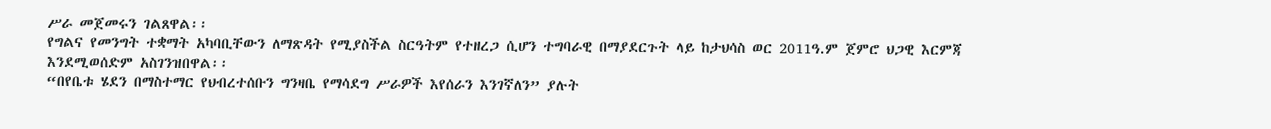ሥራ መጀመሩን ገልጸዋል፡፡
የግልና የመንግት ተቋማት አካባቢቸውን ለማጽዳት የሚያስችል ስርዓትም የተዘረጋ ሲሆን ተግባራዊ በማያደርጉት ላይ ከታህሳስ ወር 2011ዓ.ም ጀምሮ ህጋዊ እርምጃ እንደሚወሰድም አስገንዝበዋል፡፡
“በየቤቱ ሄደን በማስተማር የህብረተሰቡን ግንዛቤ የማሳደግ ሥራዎች እየሰራን እንገኛለን” ያሉት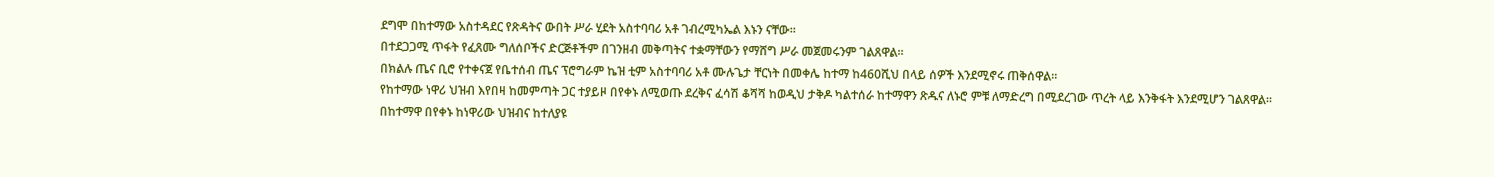ደግሞ በከተማው አስተዳደር የጽዳትና ውበት ሥራ ሂደት አስተባባሪ አቶ ገብረሚካኤል እኑን ናቸው፡፡
በተደጋጋሚ ጥፋት የፈጸሙ ግለሰቦችና ድርጅቶችም በገንዘብ መቅጣትና ተቋማቸውን የማሸግ ሥራ መጀመሩንም ገልጸዋል፡፡
በክልሉ ጤና ቢሮ የተቀናጀ የቤተሰብ ጤና ፕሮግራም ኬዝ ቲም አስተባባሪ አቶ ሙሉጌታ ቸርነት በመቀሌ ከተማ ከ460ሺህ በላይ ሰዎች እንደሚኖሩ ጠቅሰዋል፡፡
የከተማው ነዋሪ ህዝብ እየበዛ ከመምጣት ጋር ተያይዞ በየቀኑ ለሚወጡ ደረቅና ፈሳሽ ቆሻሻ ከወዲህ ታቅዶ ካልተሰራ ከተማዋን ጽዱና ለኑሮ ምቹ ለማድረግ በሚደረገው ጥረት ላይ እንቅፋት እንደሚሆን ገልጸዋል፡፡
በከተማዋ በየቀኑ ከነዋሪው ህዝብና ከተለያዩ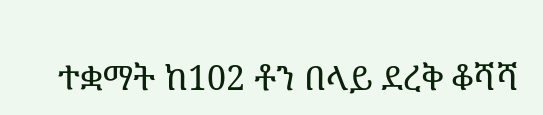ተቋማት ከ102 ቶን በላይ ደረቅ ቆሻሻ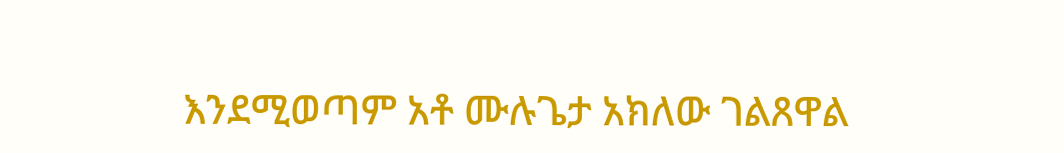እንደሚወጣም አቶ ሙሉጌታ አክለው ገልጸዋል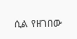ሲል የዘገበው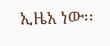ኢዜአ ነው፡፡